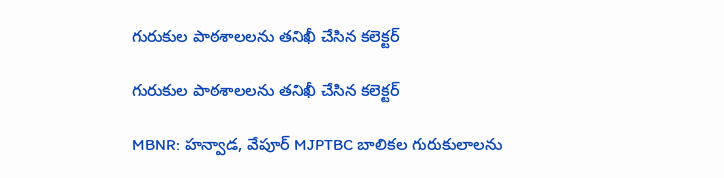గురుకుల పాఠశాలలను తనిఖీ చేసిన కలెక్టర్

గురుకుల పాఠశాలలను తనిఖీ చేసిన కలెక్టర్

MBNR: హన్వాడ, వేపూర్ MJPTBC బాలికల గురుకులాలను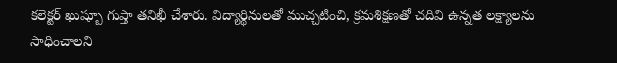కలెక్టర్ ఖుష్బూ గుప్తా తనిఖీ చేశారు. విద్యార్థినులతో ముచ్చటించి, క్రమశిక్షణతో చదివి ఉన్నత లక్ష్యాలను సాధించాలని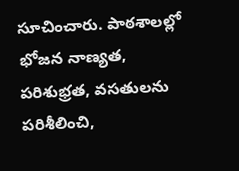సూచించారు. పాఠశాలల్లో భోజన నాణ్యత, పరిశుభ్రత, వసతులను పరిశీలించి,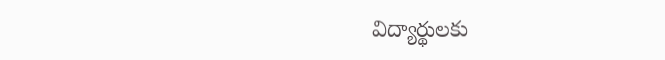విద్యార్థులకు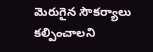మెరుగైన సౌకర్యాలు కల్పించాలని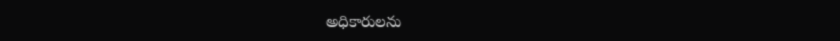అధికారులను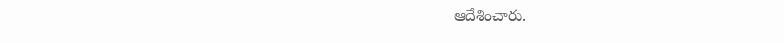ఆదేశించారు.